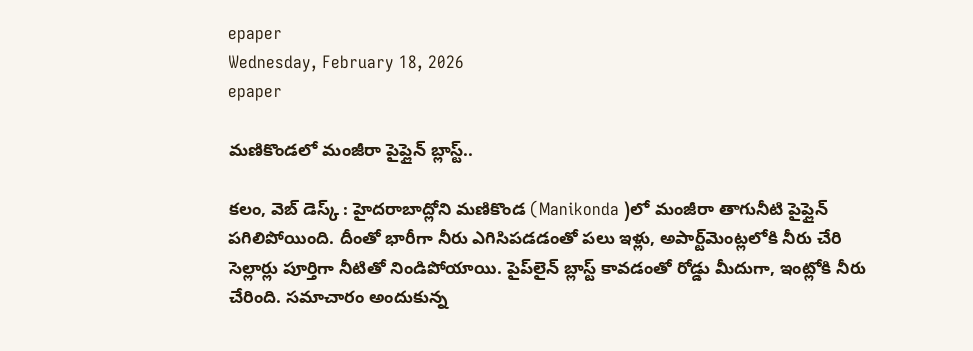epaper
Wednesday, February 18, 2026
epaper

మణికొండలో మంజీరా పైప్లైన్ బ్లాస్ట్..

కలం, వెబ్ డెస్క్ : హైదరాబాద్లోని మణికొండ (Manikonda )లో మంజీరా తాగునీటి పైప్లైన్ పగిలిపోయింది. దీంతో భారీగా నీరు ఎగిసిపడడంతో పలు ఇళ్లు, అపార్ట్‌మెంట్లలోకి నీరు చేరి సెల్లార్లు పూర్తిగా నీటితో నిండిపోయాయి. పైప్‌లైన్ బ్లాస్ట్ కావడంతో రోడ్డు మీదుగా, ఇంట్లోకి నీరు చేరింది. సమాచారం అందుకున్న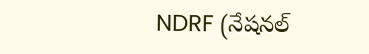NDRF (నేషనల్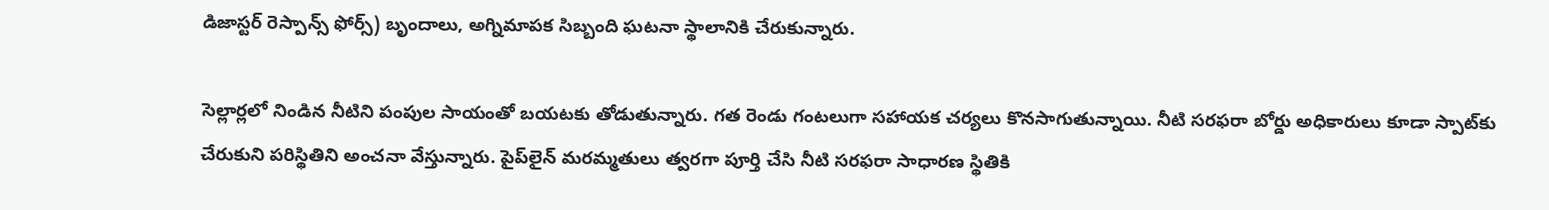డిజాస్టర్ రెస్పాన్స్ ఫోర్స్) బృందాలు, అగ్నిమాపక సిబ్బంది ఘటనా స్థాలానికి చేరుకున్నారు.

సెల్లార్లలో నిండిన నీటిని పంపుల సాయంతో బయటకు తోడుతున్నారు. గత రెండు గంటలుగా సహాయక చర్యలు కొనసాగుతున్నాయి. నీటి సరఫరా బోర్డు అధికారులు కూడా స్పాట్‌కు చేరుకుని పరిస్థితిని అంచనా వేస్తున్నారు. పైప్‌లైన్ మరమ్మతులు త్వరగా పూర్తి చేసి నీటి సరఫరా సాధారణ స్థితికి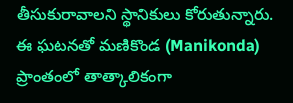తీసుకురావాలని స్థానికులు కోరుతున్నారు. ఈ ఘటనతో మణికొండ (Manikonda) ప్రాంతంలో తాత్కాలికంగా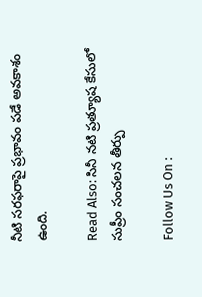నీటి సరఫరాపై ప్రభావం పడే అవకాశం ఉంది.

Read Also: సినీ నటి ప్రత్యూష కేసులో సుప్రీం సంచలన తీర్పు

Follow Us On :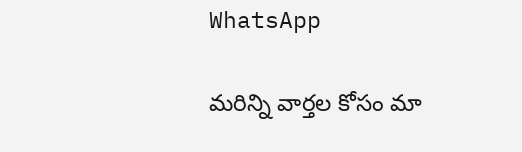WhatsApp

మ‌రిన్ని వార్త‌ల కోసం మా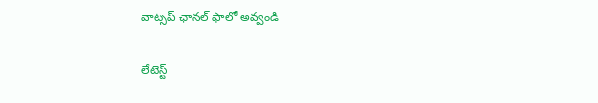వాట్స‌ప్ ఛాన‌ల్ ఫాలో అవ్వండి

లేటెస్ట్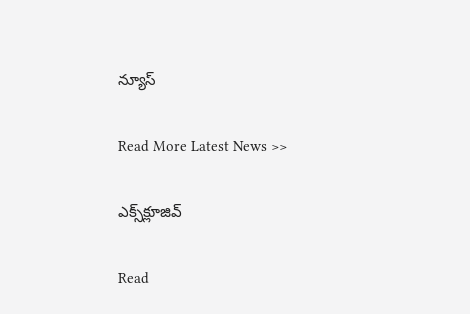న్యూస్‌

Read More Latest News >>

ఎక్స్‌క్లూజివ్‌

Read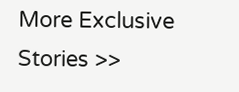More Exclusive Stories >>